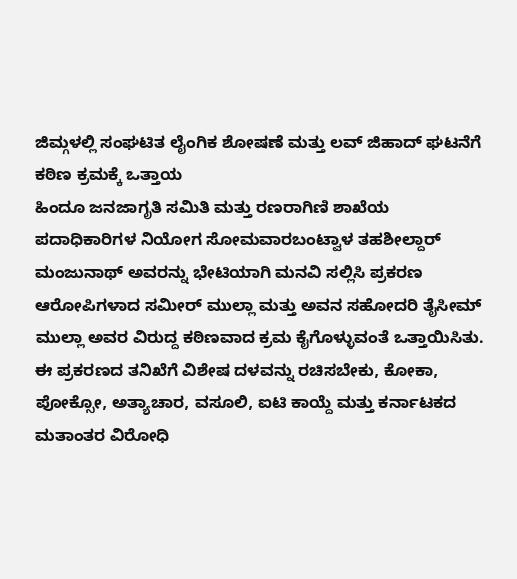ಜಿಮ್ಗಳಲ್ಲಿ ಸಂಘಟಿತ ಲೈಂಗಿಕ ಶೋಷಣೆ ಮತ್ತು ಲವ್ ಜಿಹಾದ್ ಘಟನೆಗೆ ಕಠಿಣ ಕ್ರಮಕ್ಕೆ ಒತ್ತಾಯ
ಹಿಂದೂ ಜನಜಾಗೃತಿ ಸಮಿತಿ ಮತ್ತು ರಣರಾಗಿಣಿ ಶಾಖೆಯ ಪದಾಧಿಕಾರಿಗಳ ನಿಯೋಗ ಸೋಮವಾರಬಂಟ್ವಾಳ ತಹಶೀಲ್ದಾರ್ ಮಂಜುನಾಥ್ ಅವರನ್ನು ಭೇಟಿಯಾಗಿ ಮನವಿ ಸಲ್ಲಿಸಿ ಪ್ರಕರಣ ಆರೋಪಿಗಳಾದ ಸಮೀರ್ ಮುಲ್ಲಾ ಮತ್ತು ಅವನ ಸಹೋದರಿ ತೈಸೀಮ್ ಮುಲ್ಲಾ ಅವರ ವಿರುದ್ದ ಕಠಿಣವಾದ ಕ್ರಮ ಕೈಗೊಳ್ಳುವಂತೆ ಒತ್ತಾಯಿಸಿತು.
ಈ ಪ್ರಕರಣದ ತನಿಖೆಗೆ ವಿಶೇಷ ದಳವನ್ನು ರಚಿಸಬೇಕು, ಕೋಕಾ, ಪೋಕ್ಸೋ, ಅತ್ಯಾಚಾರ, ವಸೂಲಿ, ಐಟಿ ಕಾಯ್ದೆ ಮತ್ತು ಕರ್ನಾಟಕದ ಮತಾಂತರ ವಿರೋಧಿ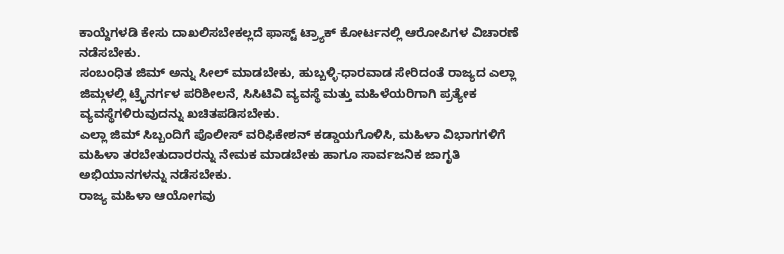ಕಾಯ್ದೆಗಳಡಿ ಕೇಸು ದಾಖಲಿಸಬೇಕಲ್ಲದೆ ಫಾಸ್ಟ್ ಟ್ರ್ಯಾಕ್ ಕೋರ್ಟನಲ್ಲಿ ಆರೋಪಿಗಳ ವಿಚಾರಣೆ ನಡೆಸಬೇಕು.
ಸಂಬಂಧಿತ ಜಿಮ್ ಅನ್ನು ಸೀಲ್ ಮಾಡಬೇಕು, ಹುಬ್ಬಳ್ಳಿ-ಧಾರವಾಡ ಸೇರಿದಂತೆ ರಾಜ್ಯದ ಎಲ್ಲಾ ಜಿಮ್ಗಳಲ್ಲಿ ಟ್ರೈನರ್ಗಳ ಪರಿಶೀಲನೆ, ಸಿಸಿಟಿವಿ ವ್ಯವಸ್ಥೆ ಮತ್ತು ಮಹಿಳೆಯರಿಗಾಗಿ ಪ್ರತ್ಯೇಕ ವ್ಯವಸ್ಥೆಗಳಿರುವುದನ್ನು ಖಚಿತಪಡಿಸಬೇಕು.
ಎಲ್ಲಾ ಜಿಮ್ ಸಿಬ್ಬಂದಿಗೆ ಪೊಲೀಸ್ ವರಿಫಿಕೇಶನ್ ಕಡ್ಡಾಯಗೊಳಿಸಿ, ಮಹಿಳಾ ವಿಭಾಗಗಳಿಗೆ ಮಹಿಳಾ ತರಬೇತುದಾರರನ್ನು ನೇಮಕ ಮಾಡಬೇಕು ಹಾಗೂ ಸಾರ್ವಜನಿಕ ಜಾಗೃತಿ ಅಭಿಯಾನಗಳನ್ನು ನಡೆಸಬೇಕು.
ರಾಜ್ಯ ಮಹಿಳಾ ಆಯೋಗವು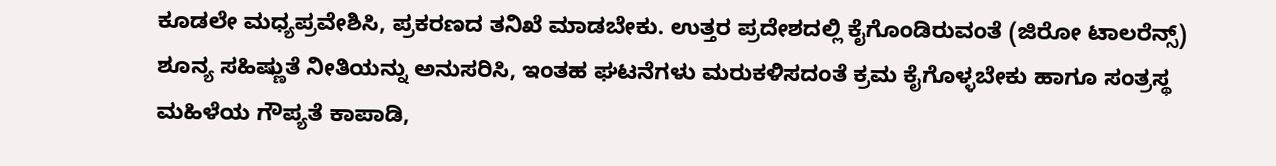ಕೂಡಲೇ ಮಧ್ಯಪ್ರವೇಶಿಸಿ, ಪ್ರಕರಣದ ತನಿಖೆ ಮಾಡಬೇಕು. ಉತ್ತರ ಪ್ರದೇಶದಲ್ಲಿ ಕೈಗೊಂಡಿರುವಂತೆ (ಜಿರೋ ಟಾಲರೆನ್ಸ್) ಶೂನ್ಯ ಸಹಿಷ್ಣುತೆ ನೀತಿಯನ್ನು ಅನುಸರಿಸಿ, ಇಂತಹ ಘಟನೆಗಳು ಮರುಕಳಿಸದಂತೆ ಕ್ರಮ ಕೈಗೊಳ್ಳಬೇಕು ಹಾಗೂ ಸಂತ್ರಸ್ಥ ಮಹಿಳೆಯ ಗೌಪ್ಯತೆ ಕಾಪಾಡಿ,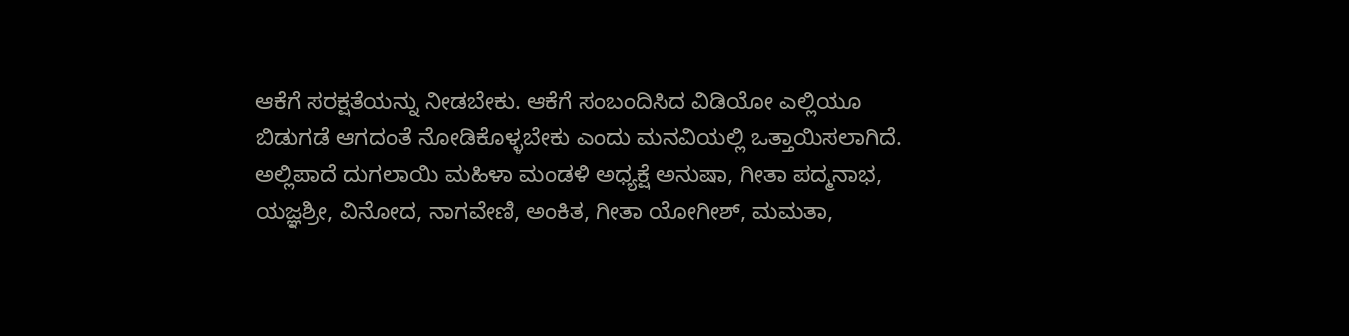ಆಕೆಗೆ ಸರಕ್ಷತೆಯನ್ನು ನೀಡಬೇಕು. ಆಕೆಗೆ ಸಂಬಂದಿಸಿದ ವಿಡಿಯೋ ಎಲ್ಲಿಯೂ ಬಿಡುಗಡೆ ಆಗದಂತೆ ನೋಡಿಕೊಳ್ಳಬೇಕು ಎಂದು ಮನವಿಯಲ್ಲಿ ಒತ್ತಾಯಿಸಲಾಗಿದೆ.
ಅಲ್ಲಿಪಾದೆ ದುಗಲಾಯಿ ಮಹಿಳಾ ಮಂಡಳಿ ಅಧ್ಯಕ್ಷೆ ಅನುಷಾ, ಗೀತಾ ಪದ್ಮನಾಭ, ಯಜ್ಞಶ್ರೀ, ವಿನೋದ, ನಾಗವೇಣಿ, ಅಂಕಿತ, ಗೀತಾ ಯೋಗೀಶ್, ಮಮತಾ,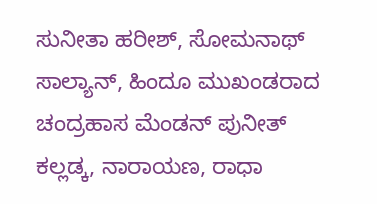ಸುನೀತಾ ಹರೀಶ್, ಸೋಮನಾಥ್ ಸಾಲ್ಯಾನ್, ಹಿಂದೂ ಮುಖಂಡರಾದ ಚಂದ್ರಹಾಸ ಮೆಂಡನ್ ಪುನೀತ್ ಕಲ್ಲಡ್ಕ, ನಾರಾಯಣ, ರಾಧಾ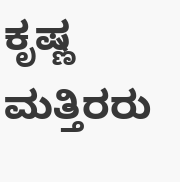ಕೃಷ್ಣ ಮತ್ತಿರರು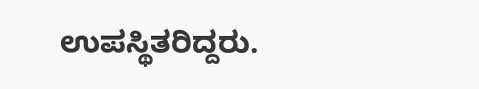ಉಪಸ್ಥಿತರಿದ್ದರು.